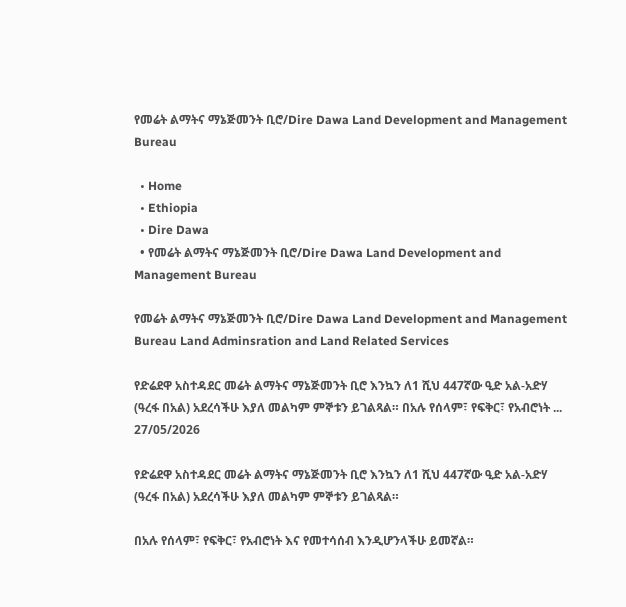የመሬት ልማትና ማኔጅመንት ቢሮ/Dire Dawa Land Development and Management Bureau

  • Home
  • Ethiopia
  • Dire Dawa
  • የመሬት ልማትና ማኔጅመንት ቢሮ/Dire Dawa Land Development and Management Bureau

የመሬት ልማትና ማኔጅመንት ቢሮ/Dire Dawa Land Development and Management Bureau Land Adminsration and Land Related Services

የድሬደዋ አስተዳደር መሬት ልማትና ማኔጅመንት ቢሮ እንኳን ለ1 ሺህ 447ኛው ዒድ አል-አድሃ (ዓረፋ በአል) አደረሳችሁ እያለ መልካም ምኞቱን ይገልጻል። በአሉ የሰላም፣ የፍቅር፣ የአብሮነት ...
27/05/2026

የድሬደዋ አስተዳደር መሬት ልማትና ማኔጅመንት ቢሮ እንኳን ለ1 ሺህ 447ኛው ዒድ አል-አድሃ (ዓረፋ በአል) አደረሳችሁ እያለ መልካም ምኞቱን ይገልጻል።

በአሉ የሰላም፣ የፍቅር፣ የአብሮነት እና የመተሳሰብ እንዲሆንላችሁ ይመኛል።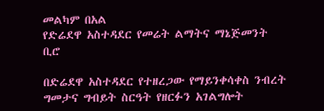መልካም በአል
የድሬደዋ አስተዳደር የመሬት ልማትና ማኔጅመንት ቢሮ

በድሬደዋ አስተዳደር የተዘረጋው የማይንቀሳቀስ ንብረት ግመታና ግብይት ስርዓት የዘርፉን አገልግሎት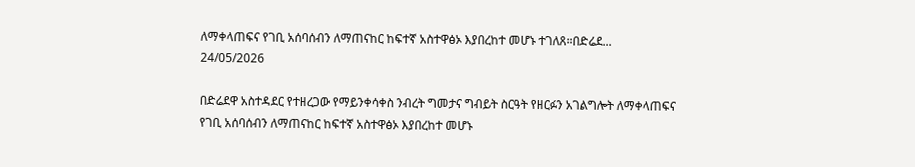ለማቀላጠፍና የገቢ አሰባሰብን ለማጠናከር ከፍተኛ አስተዋፅኦ እያበረከተ መሆኑ ተገለጸ።በድሬደ...
24/05/2026

በድሬደዋ አስተዳደር የተዘረጋው የማይንቀሳቀስ ንብረት ግመታና ግብይት ስርዓት የዘርፉን አገልግሎት ለማቀላጠፍና የገቢ አሰባሰብን ለማጠናከር ከፍተኛ አስተዋፅኦ እያበረከተ መሆኑ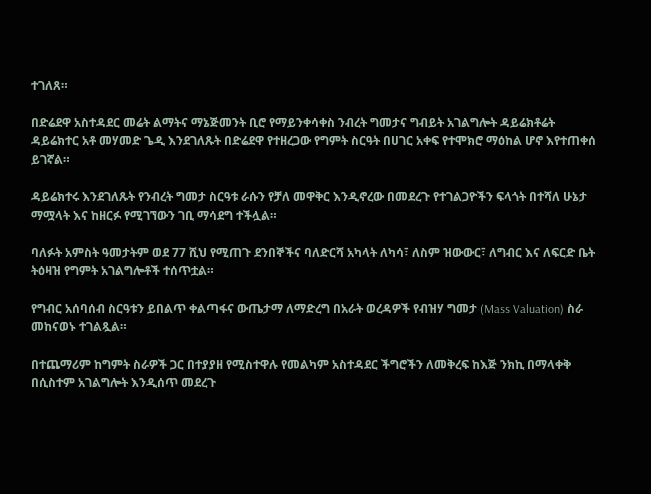ተገለጸ።

በድሬደዋ አስተዳደር መሬት ልማትና ማኔጅመንት ቢሮ የማይንቀሳቀስ ንብረት ግመታና ግብይት አገልግሎት ዳይሬክቶሬት ዳይሬክተር አቶ መሃመድ ጌዲ እንደገለጹት በድሬደዋ የተዘረጋው የግምት ስርዓት በሀገር አቀፍ የተሞክሮ ማዕከል ሆኖ እየተጠቀሰ ይገኛል።

ዳይሬክተሩ እንደገለጹት የንብረት ግመታ ስርዓቱ ራሱን የቻለ መዋቅር እንዲኖረው በመደረጉ የተገልጋዮችን ፍላጎት በተሻለ ሁኔታ ማሟላት እና ከዘርፉ የሚገኘውን ገቢ ማሳደግ ተችሏል።

ባለፉት አምስት ዓመታትም ወደ 77 ሺህ የሚጠጉ ደንበኞችና ባለድርሻ አካላት ለካሳ፣ ለስም ዝውውር፣ ለግብር እና ለፍርድ ቤት ትዕዛዝ የግምት አገልግሎቶች ተሰጥቷል።

የግብር አሰባሰብ ስርዓቱን ይበልጥ ቀልጣፋና ውጤታማ ለማድረግ በአራት ወረዳዎች የብዝሃ ግመታ (Mass Valuation) ስራ መከናወኑ ተገልጿል።

በተጨማሪም ከግምት ስራዎች ጋር በተያያዘ የሚስተዋሉ የመልካም አስተዳደር ችግሮችን ለመቅረፍ ከእጅ ንክኪ በማላቀቅ በሲስተም አገልግሎት እንዲሰጥ መደረጉ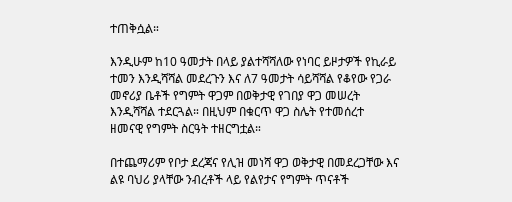ተጠቅሷል።

እንዲሁም ከ10 ዓመታት በላይ ያልተሻሻለው የነባር ይዞታዎች የኪራይ ተመን እንዲሻሻል መደረጉን እና ለ7 ዓመታት ሳይሻሻል የቆየው የጋራ መኖሪያ ቤቶች የግምት ዋጋም በወቅታዊ የገበያ ዋጋ መሠረት እንዲሻሻል ተደርጓል። በዚህም በቁርጥ ዋጋ ስሌት የተመሰረተ ዘመናዊ የግምት ስርዓት ተዘርግቷል።

በተጨማሪም የቦታ ደረጃና የሊዝ መነሻ ዋጋ ወቅታዊ በመደረጋቸው እና ልዩ ባህሪ ያላቸው ንብረቶች ላይ የልየታና የግምት ጥናቶች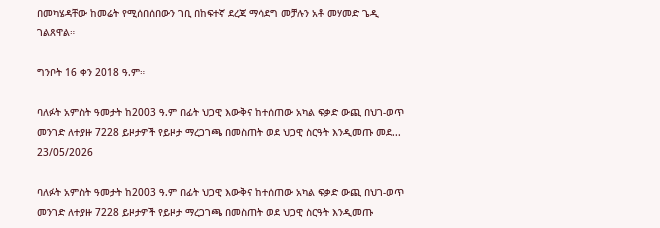በመካሄዳቸው ከመሬት የሚሰበሰበውን ገቢ በከፍተኛ ደረጃ ማሳደግ መቻሉን አቶ መሃመድ ጌዲ ገልጸዋል።

ግንቦት 16 ቀን 2018 ዓ.ም።

ባለፉት አምስት ዓመታት ከ2003 ዓ.ም በፊት ህጋዊ እውቅና ከተሰጠው አካል ፍቃድ ውጪ በህገ-ወጥ መንገድ ለተያዙ 7228 ይዞታዎች የይዞታ ማረጋገጫ በመስጠት ወደ ህጋዊ ስርዓት እንዲመጡ መደ...
23/05/2026

ባለፉት አምስት ዓመታት ከ2003 ዓ.ም በፊት ህጋዊ እውቅና ከተሰጠው አካል ፍቃድ ውጪ በህገ-ወጥ መንገድ ለተያዙ 7228 ይዞታዎች የይዞታ ማረጋገጫ በመስጠት ወደ ህጋዊ ስርዓት እንዲመጡ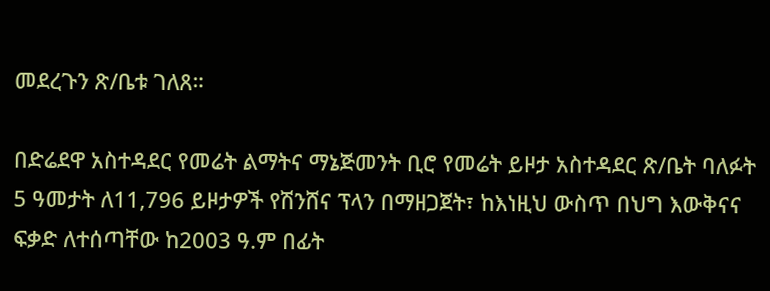መደረጉን ጽ/ቤቱ ገለጸ።

በድሬደዋ አስተዳደር የመሬት ልማትና ማኔጅመንት ቢሮ የመሬት ይዞታ አስተዳደር ጽ/ቤት ባለፉት 5 ዓመታት ለ11,796 ይዞታዎች የሽንሸና ፕላን በማዘጋጀት፣ ከእነዚህ ውስጥ በህግ እውቅናና ፍቃድ ለተሰጣቸው ከ2003 ዓ.ም በፊት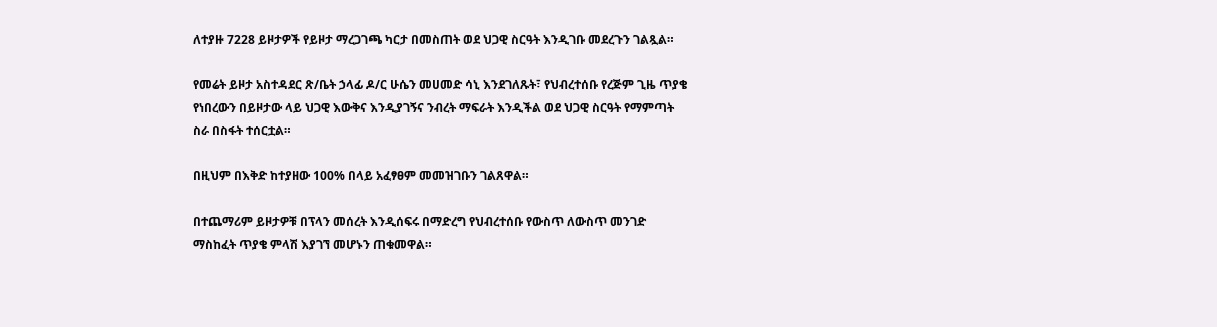ለተያዙ 7228 ይዞታዎች የይዞታ ማረጋገጫ ካርታ በመስጠት ወደ ህጋዊ ስርዓት እንዲገቡ መደረጉን ገልጿል።

የመሬት ይዞታ አስተዳደር ጽ/ቤት ኃላፊ ዶ/ር ሁሴን መሀመድ ሳኒ እንደገለጹት፣ የህብረተሰቡ የረጅም ጊዜ ጥያቄ የነበረውን በይዞታው ላይ ህጋዊ እውቅና እንዲያገኝና ንብረት ማፍራት እንዲችል ወደ ህጋዊ ስርዓት የማምጣት ስራ በስፋት ተሰርቷል።

በዚህም በእቅድ ከተያዘው 100% በላይ አፈፃፀም መመዝገቡን ገልጸዋል።

በተጨማሪም ይዞታዎቹ በፕላን መሰረት እንዲሰፍሩ በማድረግ የህብረተሰቡ የውስጥ ለውስጥ መንገድ ማስከፈት ጥያቄ ምላሽ እያገኘ መሆኑን ጠቁመዋል።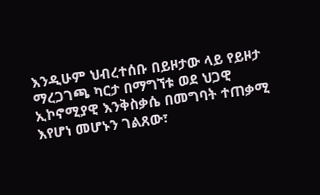እንዲሁም ህብረተሰቡ በይዞታው ላይ የይዞታ ማረጋገጫ ካርታ በማግኘቱ ወደ ህጋዊ ኢኮኖሚያዊ እንቅስቃሴ በመግባት ተጠቃሚ እየሆነ መሆኑን ገልጸው፣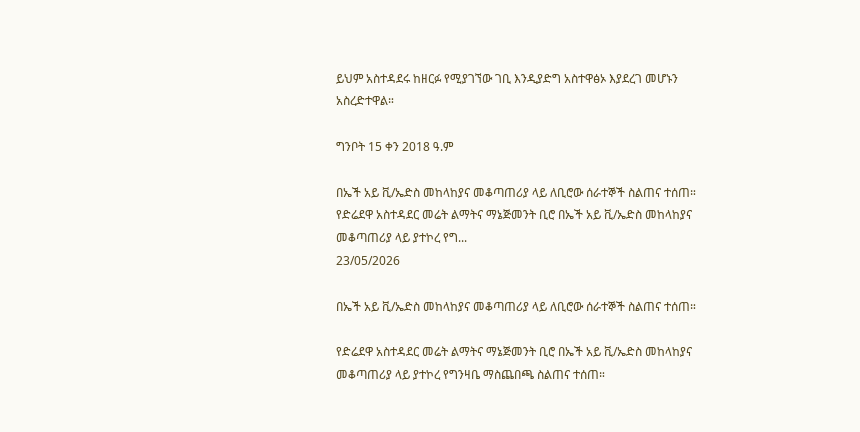ይህም አስተዳደሩ ከዘርፉ የሚያገኘው ገቢ እንዲያድግ አስተዋፅኦ እያደረገ መሆኑን አስረድተዋል።

ግንቦት 15 ቀን 2018 ዓ.ም

በኤች አይ ቪ/ኤድስ መከላከያና መቆጣጠሪያ ላይ ለቢሮው ሰራተኞች ስልጠና ተሰጠ። የድሬደዋ አስተዳደር መሬት ልማትና ማኔጅመንት ቢሮ በኤች አይ ቪ/ኤድስ መከላከያና መቆጣጠሪያ ላይ ያተኮረ የግ...
23/05/2026

በኤች አይ ቪ/ኤድስ መከላከያና መቆጣጠሪያ ላይ ለቢሮው ሰራተኞች ስልጠና ተሰጠ።

የድሬደዋ አስተዳደር መሬት ልማትና ማኔጅመንት ቢሮ በኤች አይ ቪ/ኤድስ መከላከያና መቆጣጠሪያ ላይ ያተኮረ የግንዛቤ ማስጨበጫ ስልጠና ተሰጠ።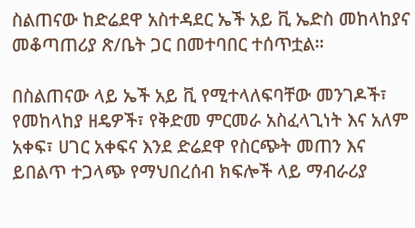ስልጠናው ከድሬደዋ አስተዳደር ኤች አይ ቪ ኤድስ መከላከያና መቆጣጠሪያ ጽ/ቤት ጋር በመተባበር ተሰጥቷል።

በስልጠናው ላይ ኤች አይ ቪ የሚተላለፍባቸው መንገዶች፣ የመከላከያ ዘዴዎች፣ የቅድመ ምርመራ አስፈላጊነት እና አለም አቀፍ፣ ሀገር አቀፍና እንደ ድሬደዋ የስርጭት መጠን እና ይበልጥ ተጋላጭ የማህበረሰብ ክፍሎች ላይ ማብራሪያ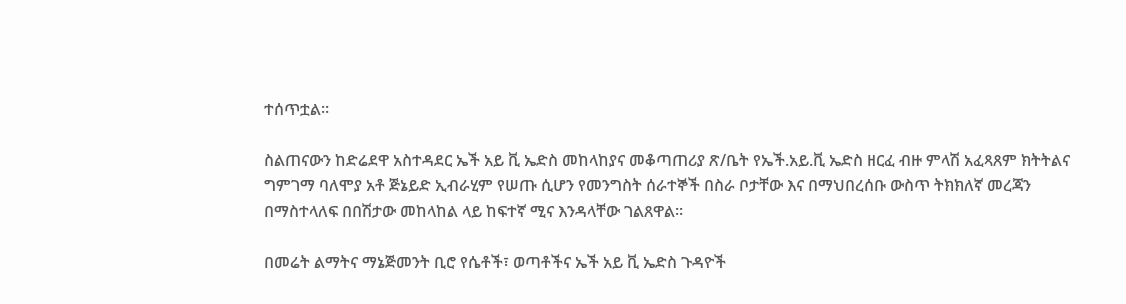ተሰጥቷል።

ስልጠናውን ከድሬደዋ አስተዳደር ኤች አይ ቪ ኤድስ መከላከያና መቆጣጠሪያ ጽ/ቤት የኤች.አይ.ቪ ኤድስ ዘርፈ ብዙ ምላሽ አፈጻጸም ክትትልና ግምገማ ባለሞያ አቶ ጅኔይድ ኢብራሂም የሠጡ ሲሆን የመንግስት ሰራተኞች በስራ ቦታቸው እና በማህበረሰቡ ውስጥ ትክክለኛ መረጃን በማስተላለፍ በበሽታው መከላከል ላይ ከፍተኛ ሚና እንዳላቸው ገልጸዋል።

በመሬት ልማትና ማኔጅመንት ቢሮ የሴቶች፣ ወጣቶችና ኤች አይ ቪ ኤድስ ጉዳዮች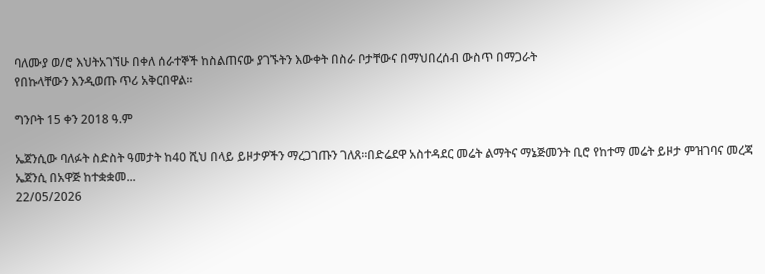ባለሙያ ወ/ሮ እህትአገኘሁ በቀለ ሰራተኞች ከስልጠናው ያገኙትን እውቀት በስራ ቦታቸውና በማህበረሰብ ውስጥ በማጋራት
የበኩላቸውን እንዲወጡ ጥሪ አቅርበዋል።

ግንቦት 15 ቀን 2018 ዓ.ም

ኤጀንሲው ባለፉት ስድስት ዓመታት ከ40 ሺህ በላይ ይዞታዎችን ማረጋገጡን ገለጸ።በድሬደዋ አስተዳደር መሬት ልማትና ማኔጅመንት ቢሮ የከተማ መሬት ይዞታ ምዝገባና መረጃ ኤጀንሲ በአዋጅ ከተቋቋመ...
22/05/2026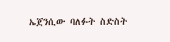ኤጀንሲው ባለፉት ስድስት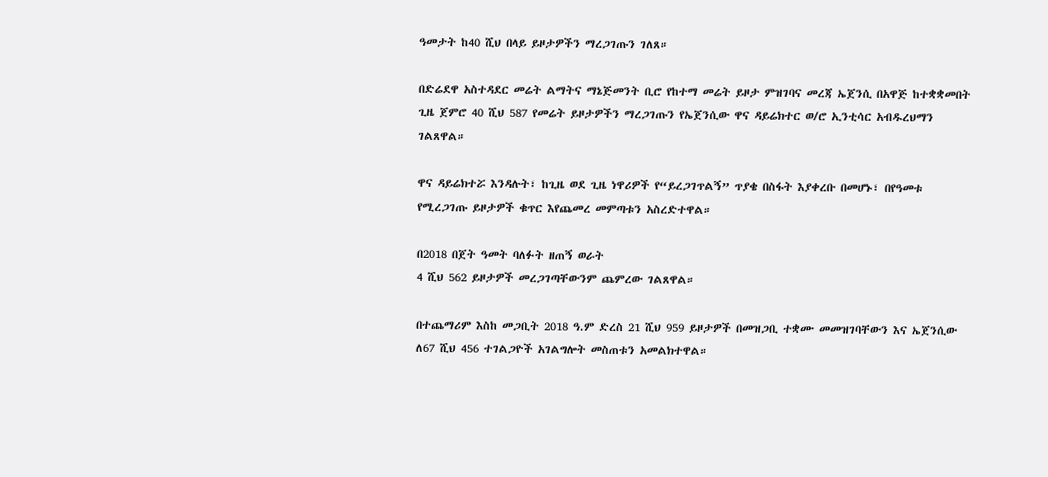ዓመታት ከ40 ሺህ በላይ ይዞታዎችን ማረጋገጡን ገለጸ።

በድሬደዋ አስተዳደር መሬት ልማትና ማኔጅመንት ቢሮ የከተማ መሬት ይዞታ ምዝገባና መረጃ ኤጀንሲ በአዋጅ ከተቋቋመበት ጊዜ ጀምሮ 40 ሺህ 587 የመሬት ይዞታዎችን ማረጋገጡን የኤጀንሲው ዋና ዳይሬክተር ወ/ሮ ኢንቲሳር አብዱረህማን ገልጸዋል።

ዋና ዳይሬክተሯ እንዳሉት፣ ከጊዜ ወደ ጊዜ ነዋሪዎች የ“ይረጋገጥልኝ” ጥያቄ በስፋት እያቀረቡ በመሆኑ፣ በየዓመቱ የሚረጋገጡ ይዞታዎች ቁጥር እየጨመረ መምጣቱን አስረድተዋል።

በ2018 በጀት ዓመት ባለፉት ዘጠኝ ወራት
4 ሺህ 562 ይዞታዎች መረጋገጣቸውንም ጨምረው ገልጸዋል።

በተጨማሪም እስከ መጋቢት 2018 ዓ.ም ድረስ 21 ሺህ 959 ይዞታዎች በመዝጋቢ ተቋሙ መመዝገባቸውን እና ኤጀንሲው ለ67 ሺህ 456 ተገልጋዮች አገልግሎት መስጠቱን አመልክተዋል።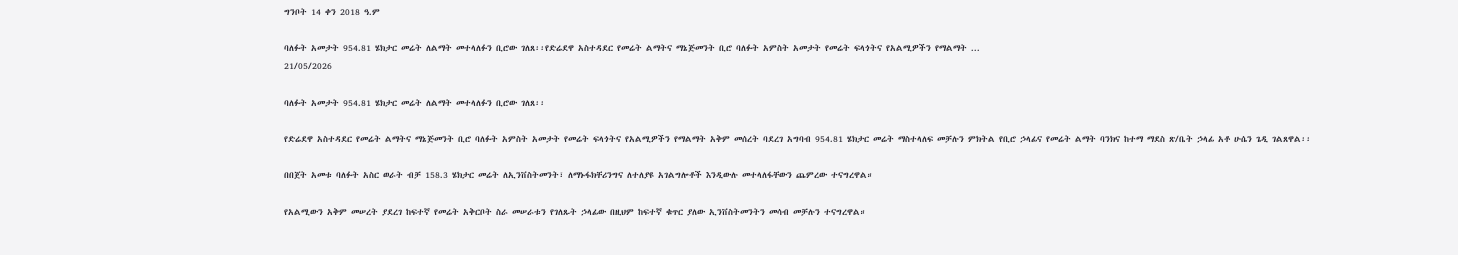ግንቦት 14 ቀን 2018 ዓ.ም

ባለፉት አመታት 954.81 ሄክታር መሬት ለልማት መተላለፉን ቢሮው ገለጸ፡፡የድሬደዋ አስተዳደር የመሬት ልማትና ማኔጅመንት ቢሮ ባለፉት አምስት አመታት የመሬት ፍላጎትና የአልሚዎችን የማልማት ...
21/05/2026

ባለፉት አመታት 954.81 ሄክታር መሬት ለልማት መተላለፉን ቢሮው ገለጸ፡፡

የድሬደዋ አስተዳደር የመሬት ልማትና ማኔጅመንት ቢሮ ባለፉት አምስት አመታት የመሬት ፍላጎትና የአልሚዎችን የማልማት አቅም መሰረት ባደረገ አግባብ 954.81 ሄክታር መሬት ማስተላለፍ መቻሉን ምክትል የቢሮ ኃላፊና የመሬት ልማት ባንክና ከተማ ማደስ ጽ/ቤት ኃላፊ አቶ ሁሴን ጌዲ ገልጸዋል፡፡

በበጀት አመቱ ባለፉት አስር ወራት ብቻ 158.3 ሄክታር መሬት ለኢንቨስትመንት፣ ለማኑፋክቸሪንግና ለተለያዩ አገልግሎቶች እንዲውሉ መተላለፋቸውን ጨምረው ተናግረዋል።

የአልሚውን አቅም መሠረት ያደረገ ከፍተኛ የመሬት አቅርቦት ስራ መሠራቱን የገለጹት ኃላፊው በዚህም ከፍተኛ ቁጥር ያለው ኢንቨስትመንትን መሳብ መቻሉን ተናግረዋል።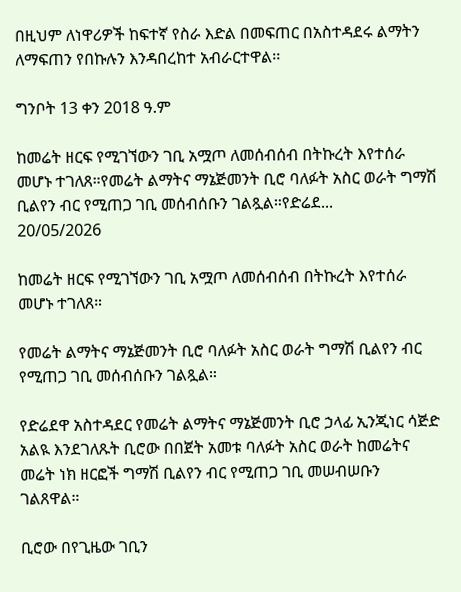በዚህም ለነዋሪዎች ከፍተኛ የስራ እድል በመፍጠር በአስተዳደሩ ልማትን ለማፍጠን የበኩሉን እንዳበረከተ አብራርተዋል፡፡

ግንቦት 13 ቀን 2018 ዓ.ም

ከመሬት ዘርፍ የሚገኘውን ገቢ አሟጦ ለመሰብሰብ በትኩረት እየተሰራ መሆኑ ተገለጸ።የመሬት ልማትና ማኔጅመንት ቢሮ ባለፉት አስር ወራት ግማሽ ቢልየን ብር የሚጠጋ ገቢ መሰብሰቡን ገልጿል።የድሬደ...
20/05/2026

ከመሬት ዘርፍ የሚገኘውን ገቢ አሟጦ ለመሰብሰብ በትኩረት እየተሰራ መሆኑ ተገለጸ።

የመሬት ልማትና ማኔጅመንት ቢሮ ባለፉት አስር ወራት ግማሽ ቢልየን ብር የሚጠጋ ገቢ መሰብሰቡን ገልጿል።

የድሬደዋ አስተዳደር የመሬት ልማትና ማኔጅመንት ቢሮ ኃላፊ ኢንጂነር ሳጅድ አልዪ እንደገለጹት ቢሮው በበጀት አመቱ ባለፉት አስር ወራት ከመሬትና መሬት ነክ ዘርፎች ግማሽ ቢልየን ብር የሚጠጋ ገቢ መሠብሠቡን ገልጸዋል።

ቢሮው በየጊዜው ገቢን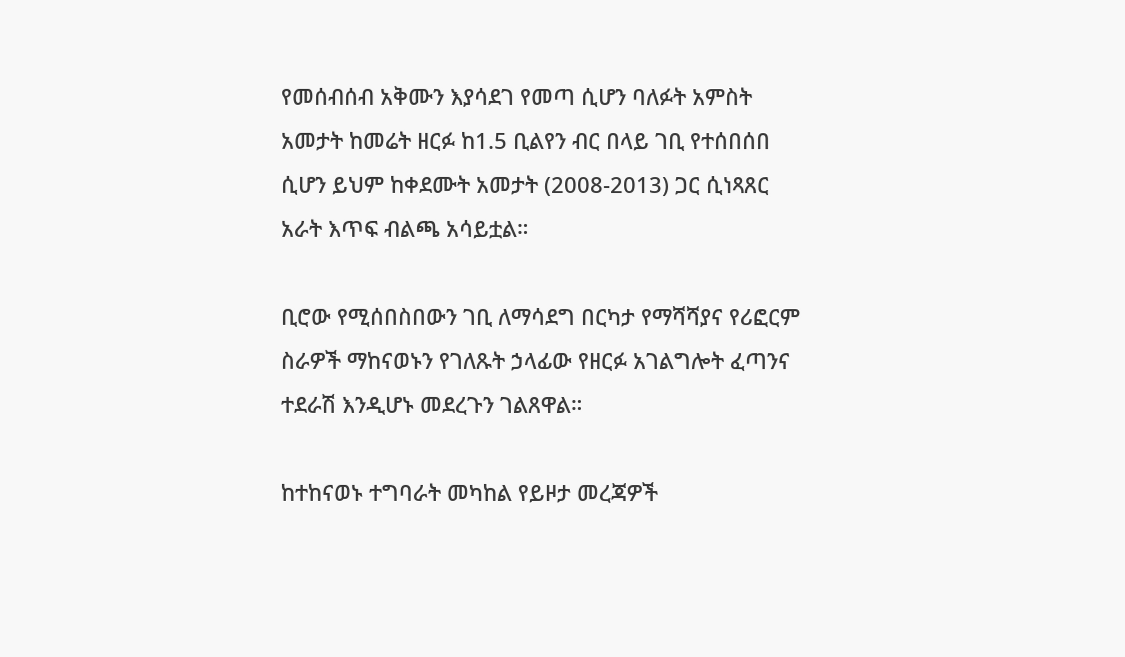የመሰብሰብ አቅሙን እያሳደገ የመጣ ሲሆን ባለፉት አምስት አመታት ከመሬት ዘርፉ ከ1.5 ቢልየን ብር በላይ ገቢ የተሰበሰበ ሲሆን ይህም ከቀደሙት አመታት (2008-2013) ጋር ሲነጻጸር አራት እጥፍ ብልጫ አሳይቷል።

ቢሮው የሚሰበስበውን ገቢ ለማሳደግ በርካታ የማሻሻያና የሪፎርም ስራዎች ማከናወኑን የገለጹት ኃላፊው የዘርፉ አገልግሎት ፈጣንና ተደራሽ እንዲሆኑ መደረጉን ገልጸዋል።

ከተከናወኑ ተግባራት መካከል የይዞታ መረጃዎች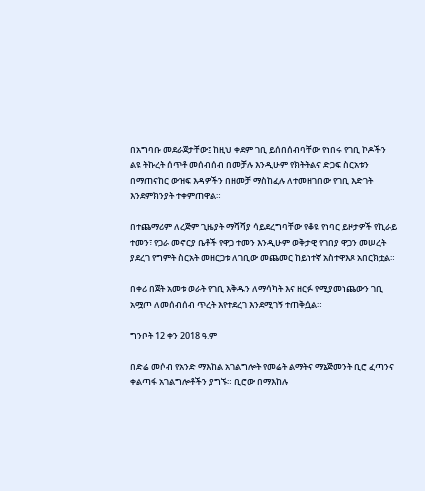በአግባቡ መደራጀታቸው፤ ከዚህ ቀደም ገቢ ይሰበሰብባቸው የነበሩ የገቢ ኮዶችን ልዩ ትኩረት ሰጥቶ መሰብሰብ በመቻሉ እንዲሁም የክትትልና ድጋፍ ስርአቱን በማጠናከር ውዝፍ እዳዎችን በዘመቻ ማስከፈሉ ለተመዘገበው የገቢ እድገት እንደምክንያት ተቀምጠዋል።

በተጨማሪም ለረጅም ጊዜያት ማሻሻያ ሳይደረግባቸው የቆዩ የነባር ይዞታዎች የኪራይ ተመን፣ የጋራ መኖርያ ቤቶች የዋጋ ተመን እንዲሁም ወቅታዊ የገበያ ዋጋን መሠረት ያደረገ የግምት ስርአት መዘርጋቱ ለገቢው መጨመር ከይነተኛ አስተዋእጾ አበርክቷል።

በቀሪ በጀት አመቱ ወራት የገቢ እቅዱን ለማሳካት እና ዘርፉ የሚያመነጨውን ገቢ አሟጦ ለመሰብሰብ ጥረት እየተደረገ እንደሚገኝ ተጠቅሷል።

ግንቦት 12 ቀን 2018 ዓ.ም

በድሬ መሶብ የአንድ ማእከል አገልግሎት የመሬት ልማትና ማኔጅመንት ቢሮ ፈጣንና ቀልጣፋ አገልግሎቶችን ያግኙ። ቢሮው በማእከሉ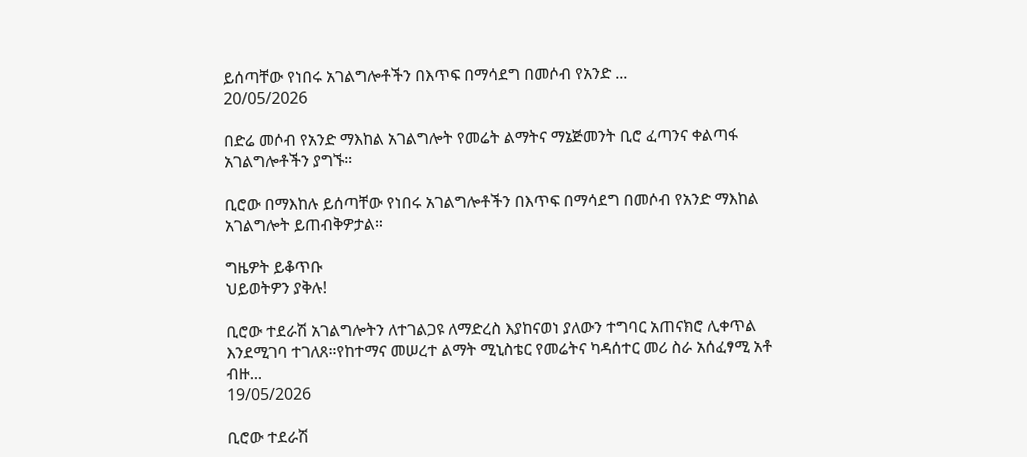ይሰጣቸው የነበሩ አገልግሎቶችን በእጥፍ በማሳደግ በመሶብ የአንድ ...
20/05/2026

በድሬ መሶብ የአንድ ማእከል አገልግሎት የመሬት ልማትና ማኔጅመንት ቢሮ ፈጣንና ቀልጣፋ አገልግሎቶችን ያግኙ።

ቢሮው በማእከሉ ይሰጣቸው የነበሩ አገልግሎቶችን በእጥፍ በማሳደግ በመሶብ የአንድ ማእከል አገልግሎት ይጠብቅዎታል።

ግዜዎት ይቆጥቡ
ህይወትዎን ያቅሉ!

ቢሮው ተደራሽ አገልግሎትን ለተገልጋዩ ለማድረስ እያከናወነ ያለውን ተግባር አጠናክሮ ሊቀጥል እንደሚገባ ተገለጸ።የከተማና መሠረተ ልማት ሚኒስቴር የመሬትና ካዳሰተር መሪ ስራ አሰፈፃሚ አቶ ብዙ...
19/05/2026

ቢሮው ተደራሽ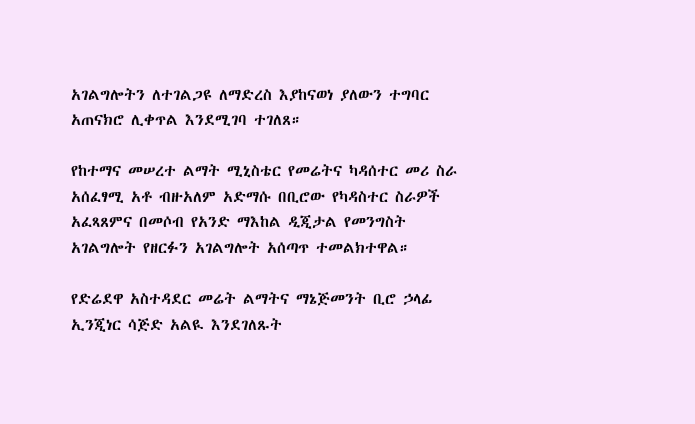አገልግሎትን ለተገልጋዩ ለማድረስ እያከናወነ ያለውን ተግባር አጠናክሮ ሊቀጥል እንደሚገባ ተገለጸ።

የከተማና መሠረተ ልማት ሚኒስቴር የመሬትና ካዳሰተር መሪ ስራ አሰፈፃሚ አቶ ብዙአለም አድማሱ በቢሮው የካዳስተር ስራዎች አፈጻጸምና በመሶብ የአንድ ማእከል ዲጂታል የመንግስት አገልግሎት የዘርፉን አገልግሎት አሰጣጥ ተመልክተዋል።

የድሬደዋ አስተዳደር መሬት ልማትና ማኔጅመንት ቢሮ ኃላፊ ኢንጂነር ሳጅድ አልዪ እንደገለጹት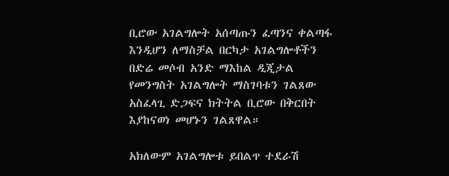ቢሮው አገልግሎት አሰጣጡን ፈጣንና ቀልጣፋ እንዲሆን ለማስቻል በርካታ አገልግሎቶችን በድሬ መሶብ አንድ ማእከል ዲጂታል የመንግስት አገልግሎት ማስገባቱን ገልጸው አስፈላጊ ድጋፍና ክትትል ቢሮው በቅርበት እያከናወነ መሆኑን ገልጸዋል።

አክለውም አገልግሎቱ ይበልጥ ተደራሽ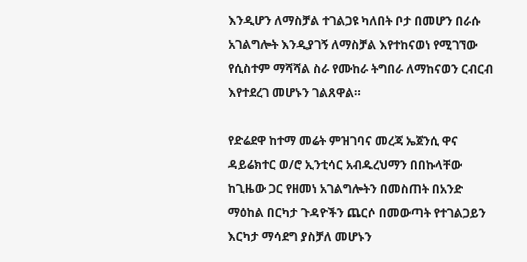እንዲሆን ለማስቻል ተገልጋዩ ካለበት ቦታ በመሆን በራሱ አገልግሎት እንዲያገኝ ለማስቻል እየተከናወነ የሚገኘው የሲስተም ማሻሻል ስራ የሙከራ ትግበራ ለማከናወን ርብርብ እየተደረገ መሆኑን ገልጸዋል።

የድሬደዋ ከተማ መሬት ምዝገባና መረጃ ኤጀንሲ ዋና ዳይሬክተር ወ/ሮ ኢንቲሳር አብዱረህማን በበኩላቸው ከጊዜው ጋር የዘመነ አገልግሎትን በመስጠት በአንድ ማዕከል በርካታ ጉዳዮችን ጨርሶ በመውጣት የተገልጋይን እርካታ ማሳደግ ያስቻለ መሆኑን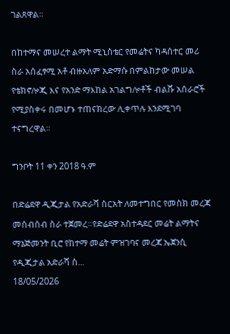ገልጸዋል።

በከተማና መሠረተ ልማት ሚኒስቴር የመሬትና ካዳሰተር መሪ ስራ አሰፈፃሚ አቶ ብዙአለም አድማሱ በምልከታው መሠል የቴክኖሎጂ እና የአንድ ማእከል አገልግሎቶች ብልሹ አሰራሮች የሚያስቀሩ በመሆኑ ተጠናክረው ሊቀጥሉ እንደሚገባ ተናግረዋል።

ግንቦት 11 ቀን 2018 ዓ.ም

በድሬደዋ ዲጂታል የአድራሻ ስርአት ለመተግበር የመስክ መረጃ መሰብሰብ ስራ ተጀመረ።የድሬደዋ አስተዳደር መሬት ልማትና ማኔጅመንት ቢሮ የከተማ መሬት ምዝገባና መረጃ ኤጀንሲ የዲጂታል አድራሻ ስ...
18/05/2026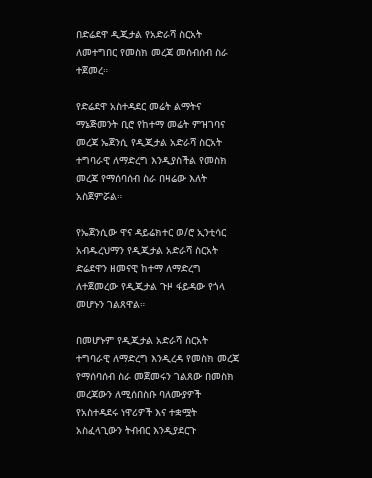በድሬደዋ ዲጂታል የአድራሻ ስርአት ለመተግበር የመስክ መረጃ መሰብሰብ ስራ ተጀመረ።

የድሬደዋ አስተዳደር መሬት ልማትና ማኔጅመንት ቢሮ የከተማ መሬት ምዝገባና መረጃ ኤጀንሲ የዲጂታል አድራሻ ስርአት ተግባራዊ ለማድረግ እንዲያስችል የመስክ መረጃ የማሰባሰብ ስራ በዛሬው እለት አስጀምሯል።

የኤጀንሲው ዋና ዳይሬክተር ወ/ሮ ኢንቲሳር አብዱረህማን የዲጂታል አድራሻ ስርአት ድሬደዋን ዘመናዊ ከተማ ለማድረግ ለተጀመረው የዲጂታል ጉዞ ፋይዳው የጎላ መሆኑን ገልጸዋል።

በመሆኑም የዲጂታል አድራሻ ስርአት ተግባራዊ ለማድረግ እንዲረዳ የመስክ መረጃ የማሰባሰብ ስራ መጀመሩን ገልጸው በመስክ መረጃውን ለሚሰበስቡ ባለሙያዎች የአስተዳደሩ ነዋሪዎች እና ተቋሟት አስፈላጊውን ትብብር እንዲያደርጉ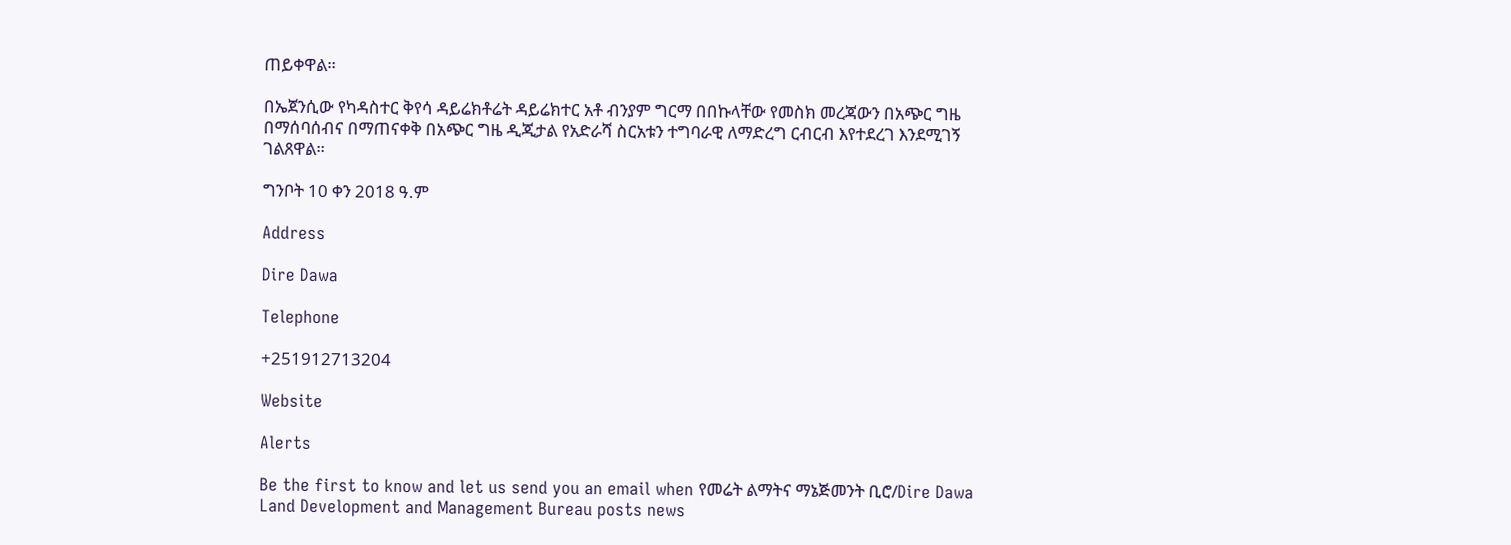ጠይቀዋል።

በኤጀንሲው የካዳስተር ቅየሳ ዳይሬክቶሬት ዳይሬክተር አቶ ብንያም ግርማ በበኩላቸው የመስክ መረጃውን በአጭር ግዜ በማሰባሰብና በማጠናቀቅ በአጭር ግዜ ዲጂታል የአድራሻ ስርአቱን ተግባራዊ ለማድረግ ርብርብ እየተደረገ እንደሚገኝ ገልጸዋል።

ግንቦት 10 ቀን 2018 ዓ.ም

Address

Dire Dawa

Telephone

+251912713204

Website

Alerts

Be the first to know and let us send you an email when የመሬት ልማትና ማኔጅመንት ቢሮ/Dire Dawa Land Development and Management Bureau posts news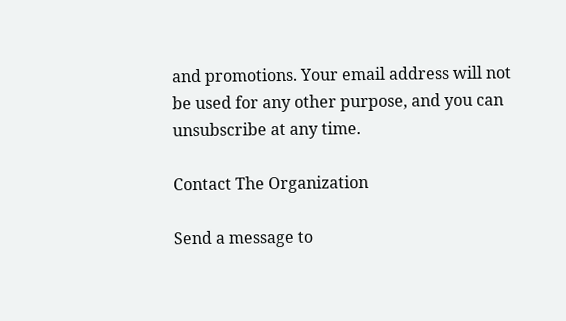and promotions. Your email address will not be used for any other purpose, and you can unsubscribe at any time.

Contact The Organization

Send a message to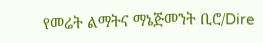የመሬት ልማትና ማኔጅመንት ቢሮ/Dire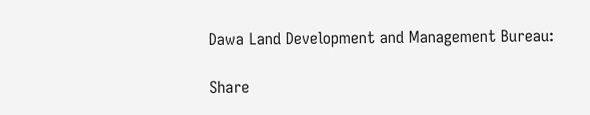Dawa Land Development and Management Bureau:

Share